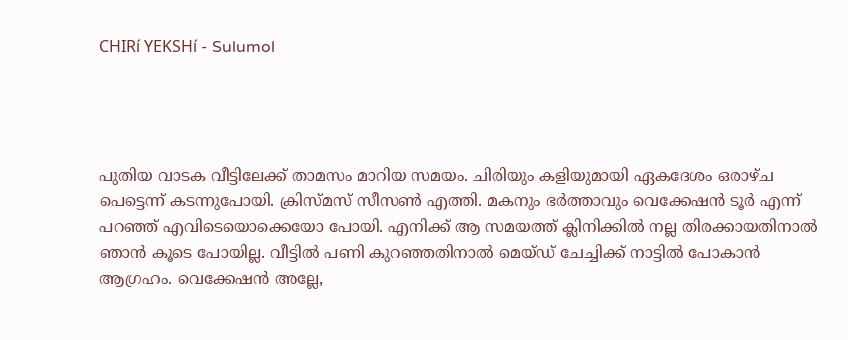CHIRí YEKSHí - Sulumol




പുതിയ വാടക വീട്ടിലേക്ക് താമസം മാറിയ സമയം. ചിരിയും കളിയുമായി ഏകദേശം ഒരാഴ്ച പെട്ടെന്ന് കടന്നുപോയി. ക്രിസ്മസ് സീസൺ എത്തി. മകനും ഭർത്താവും വെക്കേഷൻ ടൂർ എന്ന് പറഞ്ഞ് എവിടെയൊക്കെയോ പോയി. എനിക്ക് ആ സമയത്ത് ക്ലിനിക്കിൽ നല്ല തിരക്കായതിനാൽ ഞാൻ കൂടെ പോയില്ല. വീട്ടിൽ പണി കുറഞ്ഞതിനാൽ മെയ്ഡ് ചേച്ചിക്ക് നാട്ടിൽ പോകാൻ ആഗ്രഹം. വെക്കേഷൻ അല്ലേ,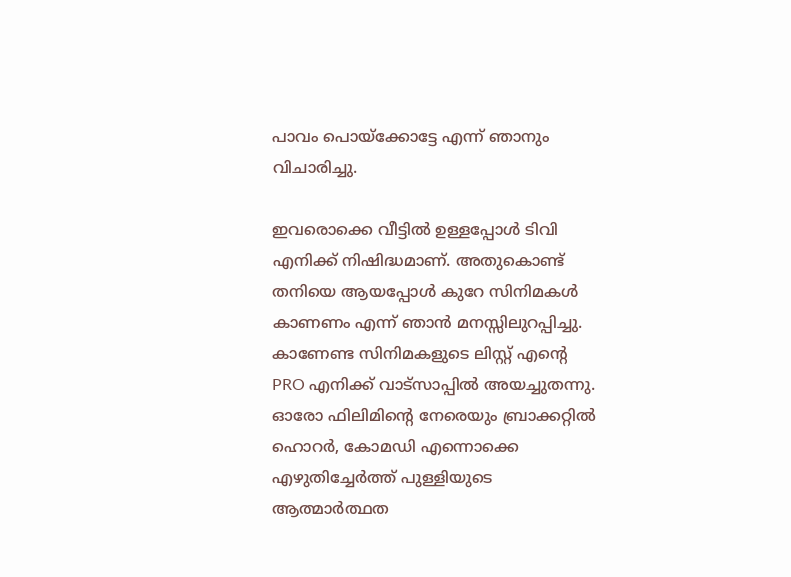പാവം പൊയ്ക്കോട്ടേ എന്ന് ഞാനും വിചാരിച്ചു.

ഇവരൊക്കെ വീട്ടിൽ ഉള്ളപ്പോൾ ടിവി എനിക്ക് നിഷിദ്ധമാണ്. അതുകൊണ്ട് തനിയെ ആയപ്പോൾ കുറേ സിനിമകൾ കാണണം എന്ന് ഞാൻ മനസ്സിലുറപ്പിച്ചു. കാണേണ്ട സിനിമകളുടെ ലിസ്റ്റ് എന്റെ PRO എനിക്ക് വാട്സാപ്പിൽ അയച്ചുതന്നു. ഓരോ ഫിലിമിന്റെ നേരെയും ബ്രാക്കറ്റിൽ ഹൊറർ, കോമഡി എന്നൊക്കെ എഴുതിച്ചേർത്ത് പുള്ളിയുടെ ആത്മാർത്ഥത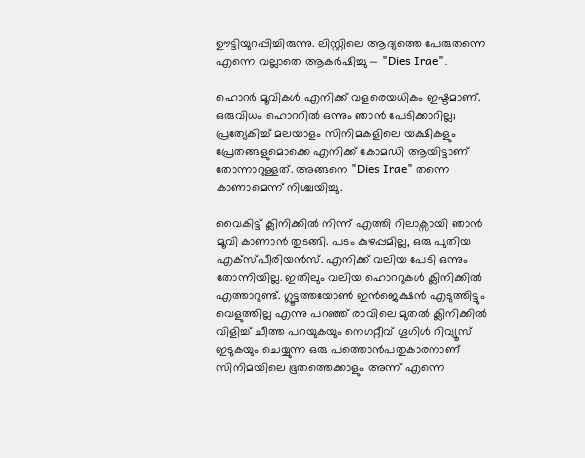ഊട്ടിയുറപ്പിച്ചിരുന്നു. ലിസ്റ്റിലെ ആദ്യത്തെ പേരുതന്നെ എന്നെ വല്ലാതെ ആകർഷിച്ചു — "Dies Irae".

ഹൊറർ മൂവികൾ എനിക്ക് വളരെയധികം ഇഷ്ടമാണ്. ഒരുവിധം ഹൊററിൽ ഒന്നും ഞാൻ പേടിക്കാറില്ല; പ്രത്യേകിച്ച് മലയാളം സിനിമകളിലെ യക്ഷികളും പ്രേതങ്ങളുമൊക്കെ എനിക്ക് കോമഡി ആയിട്ടാണ് തോന്നാറുള്ളത്. അങ്ങനെ "Dies Irae" തന്നെ കാണാമെന്ന് നിശ്ചയിച്ചു.

വൈകിട്ട് ക്ലിനിക്കിൽ നിന്ന് എത്തി റിലാക്സായി ഞാൻ മൂവി കാണാൻ തുടങ്ങി. പടം കുഴപ്പമില്ല, ഒരു പുതിയ എക്സ്പീരിയൻസ്. എനിക്ക് വലിയ പേടി ഒന്നും തോന്നിയില്ല. ഇതിലും വലിയ ഹൊററുകൾ ക്ലിനിക്കിൽ എത്താറുണ്ട്. ഗ്ലൂട്ടത്തയോൺ ഇൻജെക്ഷൻ എടുത്തിട്ടും വെളുത്തില്ല എന്നു പറഞ്ഞ് രാവിലെ മുതൽ ക്ലിനിക്കിൽ വിളിച്ച് ചീത്ത പറയുകയും നെഗറ്റീവ് ഗൂഗിൾ റിവ്യൂസ് ഇടുകയും ചെയ്യുന്ന ഒരു പത്തൊൻപതുകാരനാണ് സിനിമയിലെ ഭൂതത്തെക്കാളും അന്ന് എന്നെ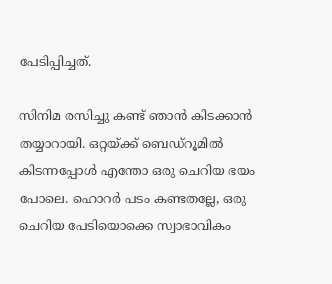പേടിപ്പിച്ചത്.

സിനിമ രസിച്ചു കണ്ട് ഞാൻ കിടക്കാൻ തയ്യാറായി. ഒറ്റയ്ക്ക് ബെഡ്റൂമിൽ കിടന്നപ്പോൾ എന്തോ ഒരു ചെറിയ ഭയം പോലെ. ഹൊറർ പടം കണ്ടതല്ലേ, ഒരു ചെറിയ പേടിയൊക്കെ സ്വാഭാവികം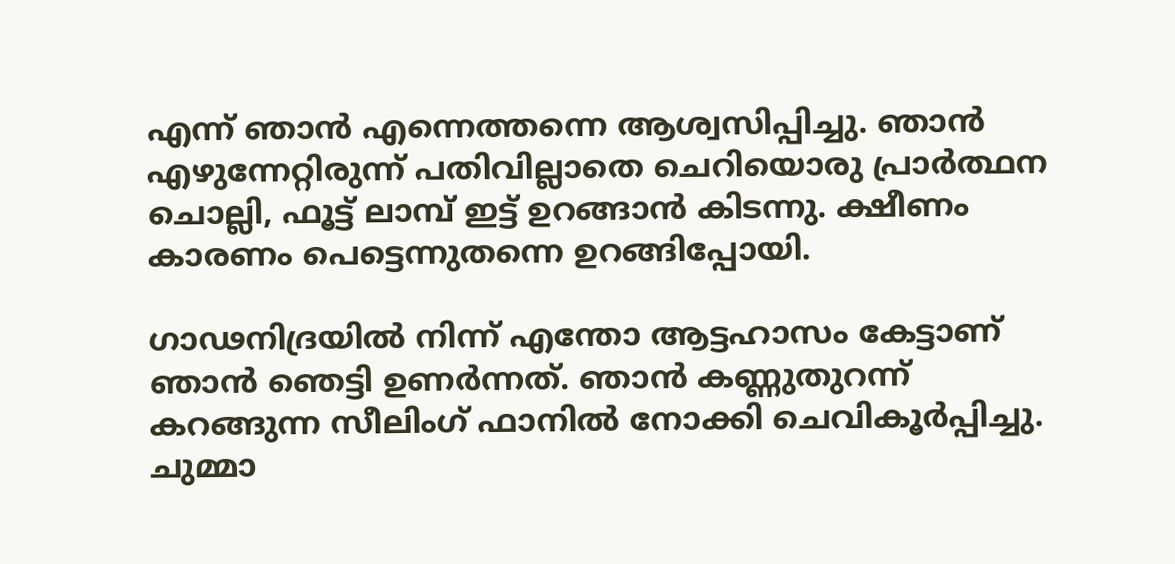എന്ന് ഞാൻ എന്നെത്തന്നെ ആശ്വസിപ്പിച്ചു. ഞാൻ എഴുന്നേറ്റിരുന്ന് പതിവില്ലാതെ ചെറിയൊരു പ്രാർത്ഥന ചൊല്ലി, ഫൂട്ട് ലാമ്പ് ഇട്ട് ഉറങ്ങാൻ കിടന്നു. ക്ഷീണം കാരണം പെട്ടെന്നുതന്നെ ഉറങ്ങിപ്പോയി.

ഗാഢനിദ്രയിൽ നിന്ന് എന്തോ ആട്ടഹാസം കേട്ടാണ് ഞാൻ ഞെട്ടി ഉണർന്നത്. ഞാൻ കണ്ണുതുറന്ന് കറങ്ങുന്ന സീലിംഗ് ഫാനിൽ നോക്കി ചെവികൂർപ്പിച്ചു. ചുമ്മാ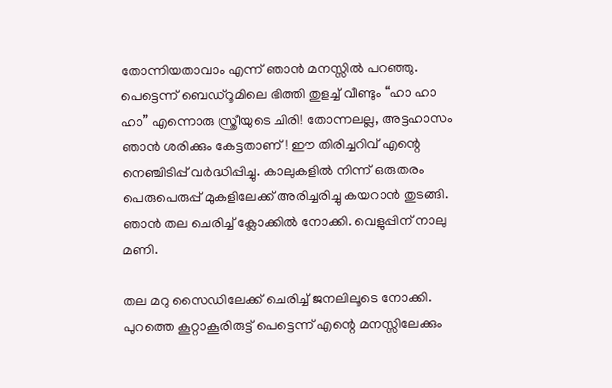തോന്നിയതാവാം എന്ന് ഞാൻ മനസ്സിൽ പറഞ്ഞു. പെട്ടെന്ന് ബെഡ്റൂമിലെ ഭിത്തി തുളച്ച് വീണ്ടും “ഹാ ഹാ ഹാ” എന്നൊരു സ്ത്രീയുടെ ചിരി! തോന്നലല്ല, അട്ടഹാസം ഞാൻ ശരിക്കും കേട്ടതാണ്! ഈ തിരിച്ചറിവ് എന്റെ നെഞ്ചിടിപ്പ് വർദ്ധിപ്പിച്ചു. കാലുകളിൽ നിന്ന് ഒരുതരം പെരുപെരുപ്പ് മുകളിലേക്ക് അരിച്ചരിച്ചു കയറാൻ തുടങ്ങി. ഞാൻ തല ചെരിച്ച് ക്ലോക്കിൽ നോക്കി. വെളുപ്പിന് നാലു മണി.

തല മറു സൈഡിലേക്ക് ചെരിച്ച് ജനലിലൂടെ നോക്കി. പുറത്തെ കൂറ്റാകൂരിരുട്ട് പെട്ടെന്ന് എന്റെ മനസ്സിലേക്കും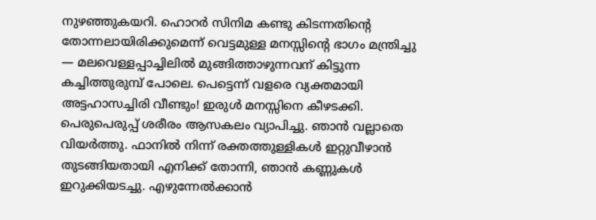നുഴഞ്ഞുകയറി. ഹൊറർ സിനിമ കണ്ടു കിടന്നതിന്റെ തോന്നലായിരിക്കുമെന്ന് വെട്ടമുള്ള മനസ്സിന്റെ ഭാഗം മന്ത്രിച്ചു — മലവെള്ളപ്പാച്ചിലിൽ മുങ്ങിത്താഴുന്നവന് കിട്ടുന്ന കച്ചിത്തുരുമ്പ് പോലെ. പെട്ടെന്ന് വളരെ വ്യക്തമായി അട്ടഹാസച്ചിരി വീണ്ടും! ഇരുൾ മനസ്സിനെ കീഴടക്കി. പെരുപെരുപ്പ് ശരീരം ആസകലം വ്യാപിച്ചു. ഞാൻ വല്ലാതെ വിയർത്തു. ഫാനിൽ നിന്ന് രക്തത്തുള്ളികൾ ഇറ്റുവീഴാൻ തുടങ്ങിയതായി എനിക്ക് തോന്നി, ഞാൻ കണ്ണുകൾ ഇറുക്കിയടച്ചു. എഴുന്നേൽക്കാൻ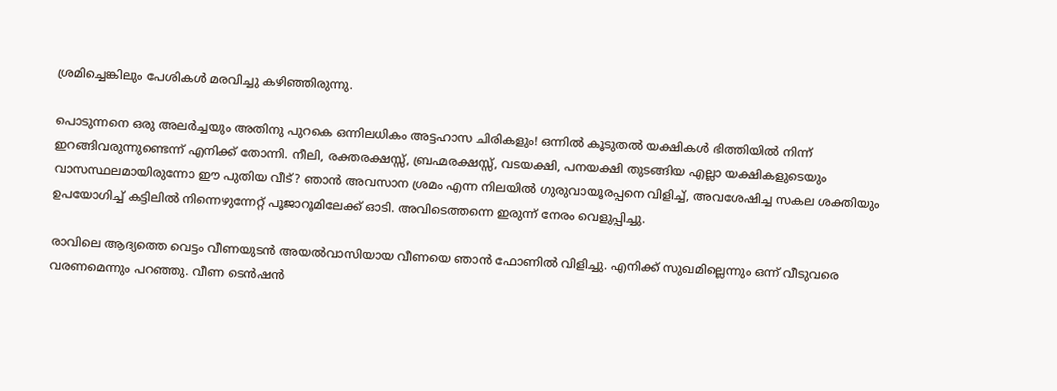ശ്രമിച്ചെങ്കിലും പേശികൾ മരവിച്ചു കഴിഞ്ഞിരുന്നു.

പൊടുന്നനെ ഒരു അലർച്ചയും അതിനു പുറകെ ഒന്നിലധികം അട്ടഹാസ ചിരികളും! ഒന്നിൽ കൂടുതൽ യക്ഷികൾ ഭിത്തിയിൽ നിന്ന് ഇറങ്ങിവരുന്നുണ്ടെന്ന് എനിക്ക് തോന്നി. നീലി, രക്തരക്ഷസ്സ്, ബ്രഹ്മരക്ഷസ്സ്, വടയക്ഷി, പനയക്ഷി തുടങ്ങിയ എല്ലാ യക്ഷികളുടെയും വാസസ്ഥലമായിരുന്നോ ഈ പുതിയ വീട്? ഞാൻ അവസാന ശ്രമം എന്ന നിലയിൽ ഗുരുവായൂരപ്പനെ വിളിച്ച്, അവശേഷിച്ച സകല ശക്തിയും ഉപയോഗിച്ച് കട്ടിലിൽ നിന്നെഴുന്നേറ്റ് പൂജാറൂമിലേക്ക് ഓടി. അവിടെത്തന്നെ ഇരുന്ന് നേരം വെളുപ്പിച്ചു.

രാവിലെ ആദ്യത്തെ വെട്ടം വീണയുടൻ അയൽവാസിയായ വീണയെ ഞാൻ ഫോണിൽ വിളിച്ചു. എനിക്ക് സുഖമില്ലെന്നും ഒന്ന് വീടുവരെ വരണമെന്നും പറഞ്ഞു. വീണ ടെൻഷൻ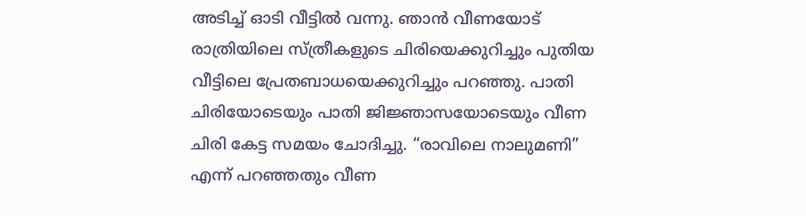അടിച്ച് ഓടി വീട്ടിൽ വന്നു. ഞാൻ വീണയോട് രാത്രിയിലെ സ്ത്രീകളുടെ ചിരിയെക്കുറിച്ചും പുതിയ വീട്ടിലെ പ്രേതബാധയെക്കുറിച്ചും പറഞ്ഞു. പാതി ചിരിയോടെയും പാതി ജിജ്ഞാസയോടെയും വീണ ചിരി കേട്ട സമയം ചോദിച്ചു. “രാവിലെ നാലുമണി” എന്ന് പറഞ്ഞതും വീണ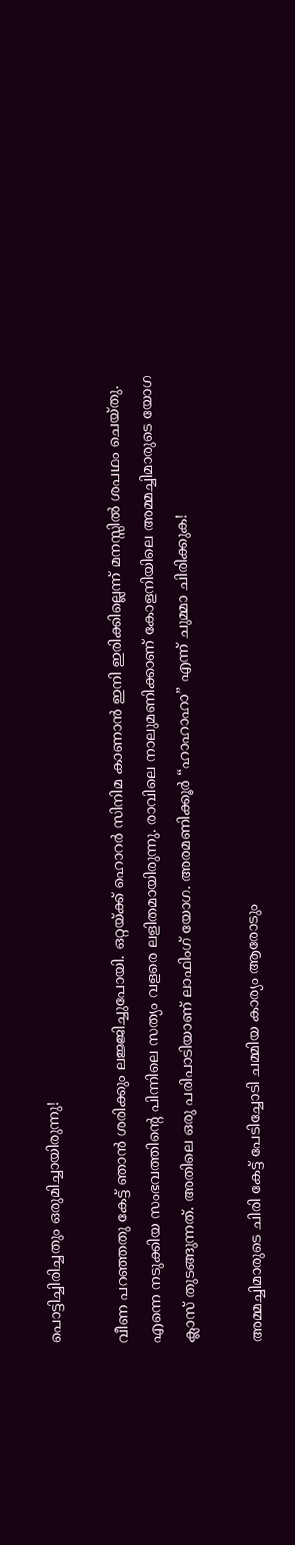പൊട്ടിച്ചിരിച്ചതും ഒരുമിച്ചായിരുന്നു!

വീണ പറഞ്ഞതു കേട്ട് ഞാൻ ശരിക്കും ലജ്ജിച്ചുപോയി. ഒറ്റയ്ക്ക് ഹൊറർ സിനിമ കാണാൻ ഇനി ഇരിക്കില്ലെന്ന് മനസ്സിൽ ശപഥം ചെയ്തു. എന്നെ നടുക്കിയ സംഭവത്തിന്റെ പിന്നിലെ സത്യം വളരെ ലളിതമായിരുന്നു. രാവിലെ നാലുമണിക്കാണ് കോളനിയിലെ അമ്മച്ചിമാരുടെ യോഗ ക്ലാസ് തുടങ്ങുന്നത്. അതിലെ ഒരു പരിപാടിയാണ് ലാഫിംഗ് യോഗ. അരമണിക്കൂർ “ഹാഹാഹാ” എന്ന് ചുമ്മാ ചിരിക്കുക!

അമ്മച്ചിമാരുടെ ചിരി കേട്ട് പേടിച്ചോടി ചമ്മിയ കാര്യം ആരോടും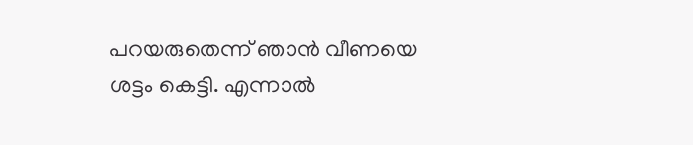പറയരുതെന്ന് ഞാൻ വീണയെ ശട്ടം കെട്ടി. എന്നാൽ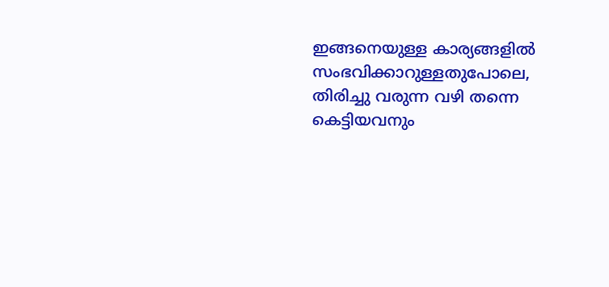ഇങ്ങനെയുള്ള കാര്യങ്ങളിൽ സംഭവിക്കാറുള്ളതുപോലെ, തിരിച്ചു വരുന്ന വഴി തന്നെ കെട്ടിയവനും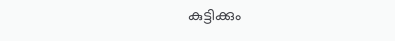കുട്ടിക്കും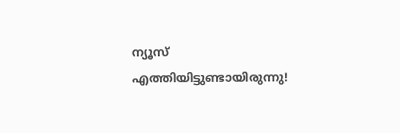ന്യൂസ് എത്തിയിട്ടുണ്ടായിരുന്നു!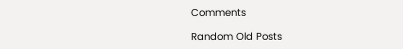Comments

Random Old Posts